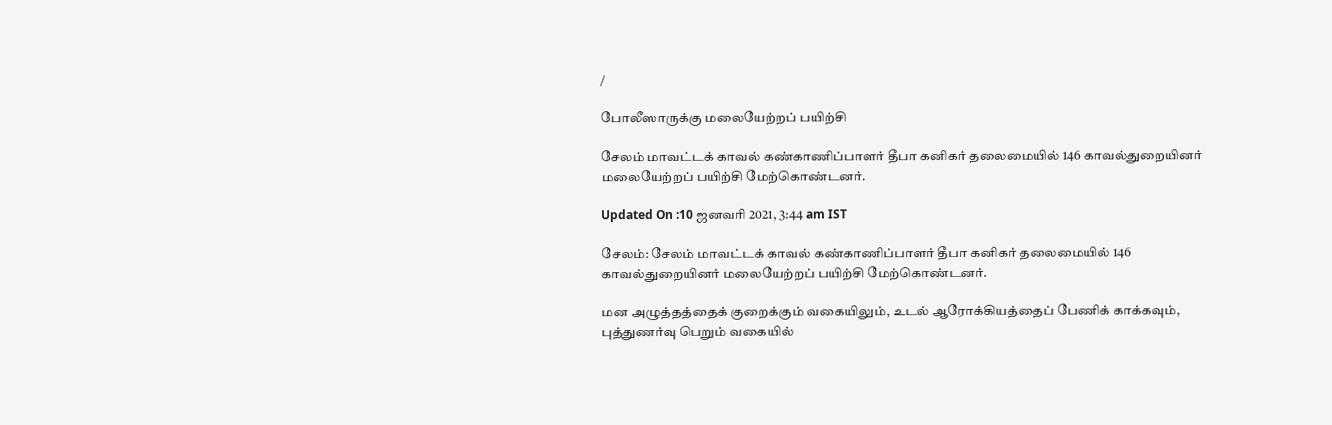/

போலீஸாருக்கு மலையேற்றப் பயிற்சி

சேலம் மாவட்டக் காவல் கண்காணிப்பாளர் தீபா கனிகர் தலைமையில் 146 காவல்துறையினர் மலையேற்றப் பயிற்சி மேற்கொண்டனர்.

Updated On :10 ஜனவரி 2021, 3:44 am IST

சேலம்: சேலம் மாவட்டக் காவல் கண்காணிப்பாளர் தீபா கனிகர் தலைமையில் 146 காவல்துறையினர் மலையேற்றப் பயிற்சி மேற்கொண்டனர்.

மன அழுத்தத்தைக் குறைக்கும் வகையிலும், உடல் ஆரோக்கியத்தைப் பேணிக் காக்கவும், புத்துணர்வு பெறும் வகையில்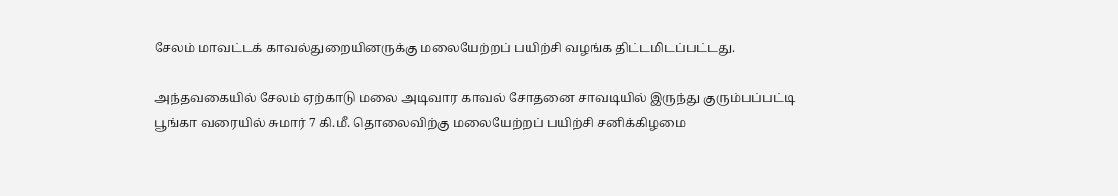சேலம் மாவட்டக் காவல்துறையினருக்கு மலையேற்றப் பயிற்சி வழங்க திட்டமிடப்பட்டது.

அந்தவகையில் சேலம் ஏற்காடு மலை அடிவார காவல் சோதனை சாவடியில் இருந்து குரும்பப்பட்டி பூங்கா வரையில் சுமார் 7 கி.மீ. தொலைவிற்கு மலையேற்றப் பயிற்சி சனிக்கிழமை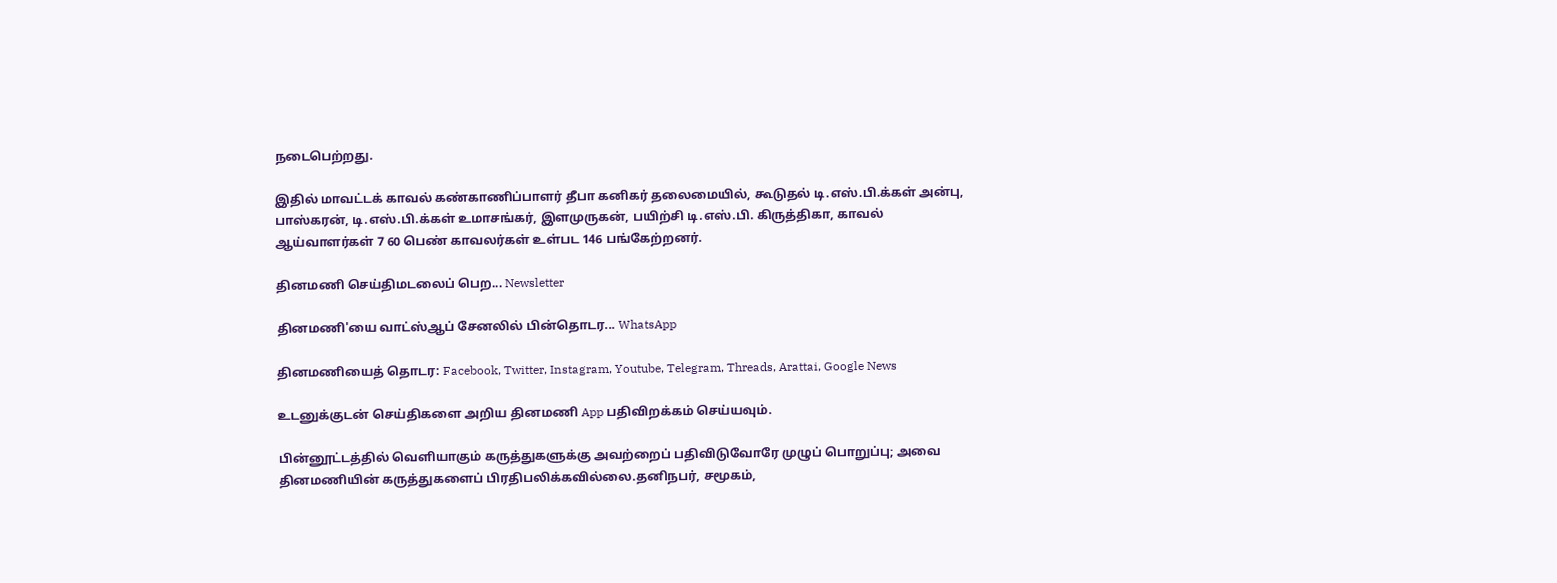நடைபெற்றது.

இதில் மாவட்டக் காவல் கண்காணிப்பாளர் தீபா கனிகர் தலைமையில், கூடுதல் டி.எஸ்.பி.க்கள் அன்பு, பாஸ்கரன், டி.எஸ்.பி.க்கள் உமாசங்கர், இளமுருகன், பயிற்சி டி.எஸ்.பி. கிருத்திகா, காவல் ஆய்வாளர்கள் 7 60 பெண் காவலர்கள் உள்பட 146 பங்கேற்றனர்.

தினமணி செய்திமடலைப் பெற... Newsletter

தினமணி'யை வாட்ஸ்ஆப் சேனலில் பின்தொடர... WhatsApp

தினமணியைத் தொடர: Facebook, Twitter, Instagram, Youtube, Telegram, Threads, Arattai, Google News

உடனுக்குடன் செய்திகளை அறிய தினமணி App பதிவிறக்கம் செய்யவும்.

பின்னூட்டத்தில் வெளியாகும் கருத்துகளுக்கு அவற்றைப் பதிவிடுவோரே முழுப் பொறுப்பு; அவை தினமணியின் கருத்துகளைப் பிரதிபலிக்கவில்லை.தனிநபர், சமூகம்,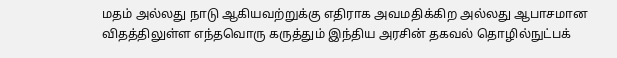மதம் அல்லது நாடு ஆகியவற்றுக்கு எதிராக அவமதிக்கிற அல்லது ஆபாசமான விதத்திலுள்ள எந்தவொரு கருத்தும் இந்திய அரசின் தகவல் தொழில்நுட்பக்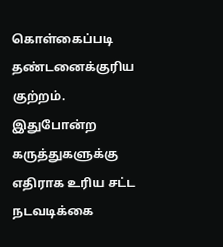கொள்கைப்படி தண்டனைக்குரிய குற்றம். இதுபோன்ற கருத்துகளுக்கு எதிராக உரிய சட்ட நடவடிக்கை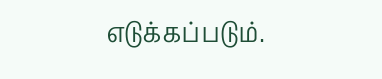எடுக்கப்படும்.